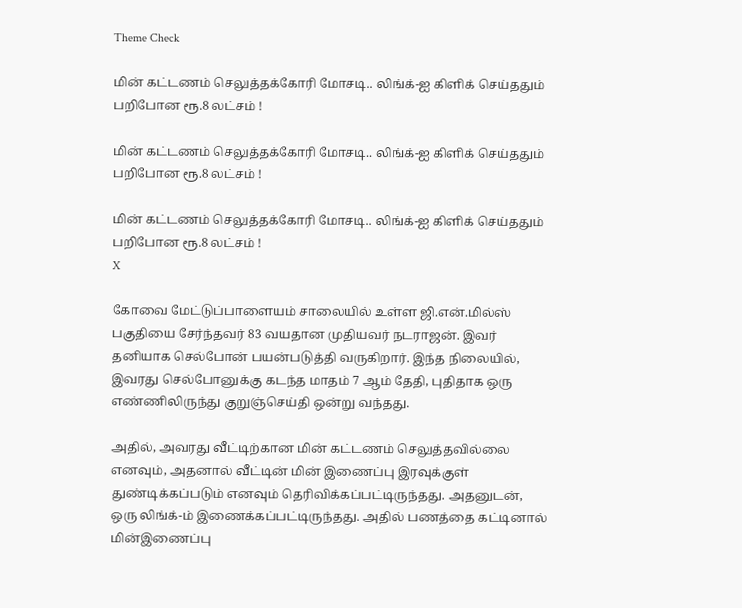Theme Check

மின் கட்டணம் செலுத்தக்கோரி மோசடி.. லிங்க்-ஐ கிளிக் செய்ததும் பறிபோன ரூ.8 லட்சம் !

மின் கட்டணம் செலுத்தக்கோரி மோசடி.. லிங்க்-ஐ கிளிக் செய்ததும் பறிபோன ரூ.8 லட்சம் !

மின் கட்டணம் செலுத்தக்கோரி மோசடி.. லிங்க்-ஐ கிளிக் செய்ததும் பறிபோன ரூ.8 லட்சம் !
X

கோவை மேட்டுப்பாளையம் சாலையில் உள்ள ஜி.என்.மில்ஸ் பகுதியை சேர்ந்தவர் 83 வயதான முதியவர் நடராஜன். இவர் தனியாக செல்போன் பயன்படுத்தி வருகிறார். இந்த நிலையில், இவரது செல்போனுக்கு கடந்த மாதம் 7 ஆம் தேதி, புதிதாக ஒரு எண்ணிலிருந்து குறுஞ்செய்தி ஒன்று வந்தது.

அதில், அவரது வீட்டிற்கான மின் கட்டணம் செலுத்தவில்லை எனவும், அதனால் வீட்டின் மின் இணைப்பு இரவுக்குள் துண்டிக்கப்படும் எனவும் தெரிவிக்கப்பட்டிருந்தது. அதனுடன், ஒரு லிங்க்-ம் இணைக்கப்பட்டிருந்தது. அதில் பணத்தை கட்டினால் மின்இணைப்பு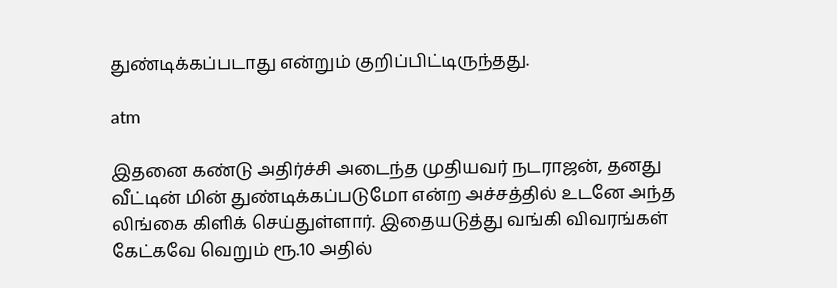துண்டிக்கப்படாது என்றும் குறிப்பிட்டிருந்தது.

atm

இதனை கண்டு அதிர்ச்சி அடைந்த முதியவர் நடராஜன், தனது வீட்டின் மின் துண்டிக்கப்படுமோ என்ற அச்சத்தில் உடனே அந்த லிங்கை கிளிக் செய்துள்ளார். இதையடுத்து வங்கி விவரங்கள் கேட்கவே வெறும் ரூ.10 அதில்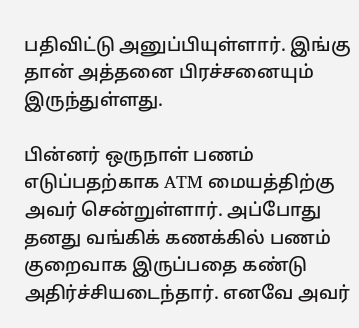பதிவிட்டு அனுப்பியுள்ளார். இங்கு தான் அத்தனை பிரச்சனையும் இருந்துள்ளது.

பின்னர் ஒருநாள் பணம் எடுப்பதற்காக ATM மையத்திற்கு அவர் சென்றுள்ளார். அப்போது தனது வங்கிக் கணக்கில் பணம் குறைவாக இருப்பதை கண்டு அதிர்ச்சியடைந்தார். எனவே அவர்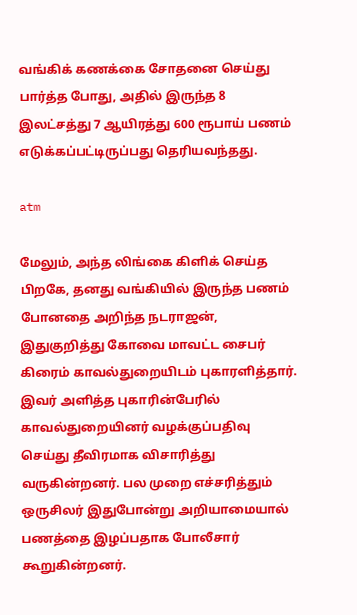வங்கிக் கணக்கை சோதனை செய்து பார்த்த போது, அதில் இருந்த 8 இலட்சத்து 7 ஆயிரத்து 600 ரூபாய் பணம் எடுக்கப்பட்டிருப்பது தெரியவந்தது.

atm

மேலும், அந்த லிங்கை கிளிக் செய்த பிறகே, தனது வங்கியில் இருந்த பணம் போனதை அறிந்த நடராஜன், இதுகுறித்து கோவை மாவட்ட சைபர் கிரைம் காவல்துறையிடம் புகாரளித்தார். இவர் அளித்த புகாரின்பேரில் காவல்துறையினர் வழக்குப்பதிவு செய்து தீவிரமாக விசாரித்து வருகின்றனர். பல முறை எச்சரித்தும் ஒருசிலர் இதுபோன்று அறியாமையால் பணத்தை இழப்பதாக போலீசார் கூறுகின்றனர்.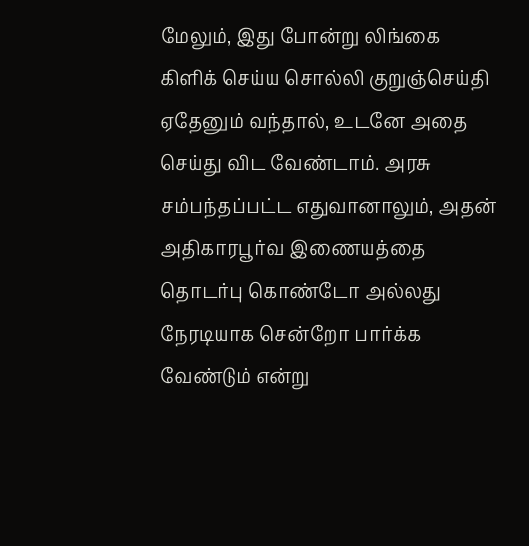மேலும், இது போன்று லிங்கை கிளிக் செய்ய சொல்லி குறுஞ்செய்தி ஏதேனும் வந்தால், உடனே அதை செய்து விட வேண்டாம். அரசு சம்பந்தப்பட்ட எதுவானாலும், அதன் அதிகாரபூர்வ இணையத்தை தொடர்பு கொண்டோ அல்லது நேரடியாக சென்றோ பார்க்க வேண்டும் என்று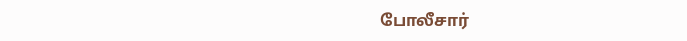போலீசார்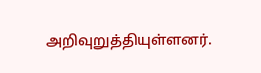அறிவுறுத்தியுள்ளனர்.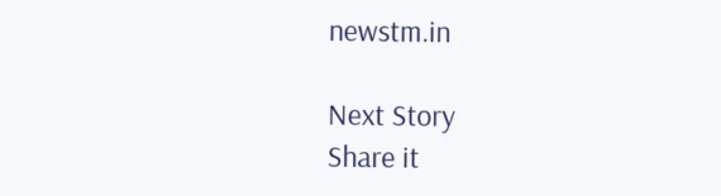newstm.in

Next Story
Share it